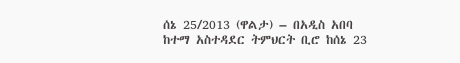ሰኔ 25/2013 (ዋልታ) – በአዲስ አበባ ከተማ አስተዳደር ትምህርት ቢሮ ከሰኔ 23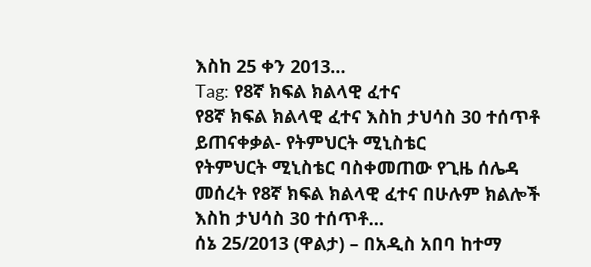እስከ 25 ቀን 2013…
Tag: የ8ኛ ክፍል ክልላዊ ፈተና
የ8ኛ ክፍል ክልላዊ ፈተና እስከ ታህሳስ 30 ተሰጥቶ ይጠናቀቃል- የትምህርት ሚኒስቴር
የትምህርት ሚኒስቴር ባስቀመጠው የጊዜ ሰሌዳ መሰረት የ8ኛ ክፍል ክልላዊ ፈተና በሁሉም ክልሎች እስከ ታህሳስ 30 ተሰጥቶ…
ሰኔ 25/2013 (ዋልታ) – በአዲስ አበባ ከተማ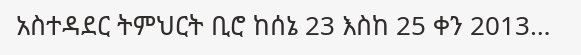አስተዳደር ትምህርት ቢሮ ከሰኔ 23 እስከ 25 ቀን 2013…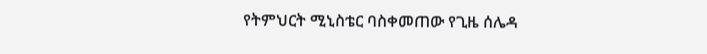የትምህርት ሚኒስቴር ባስቀመጠው የጊዜ ሰሌዳ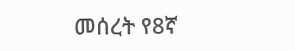መሰረት የ8ኛ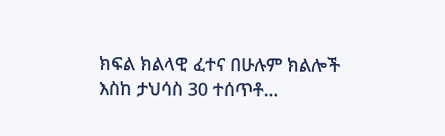ክፍል ክልላዊ ፈተና በሁሉም ክልሎች እስከ ታህሳስ 30 ተሰጥቶ…